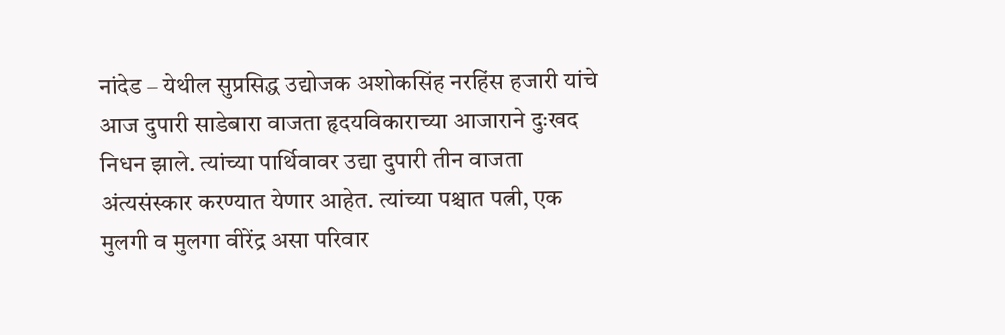नांदेड – येथील सुप्रसिद्ध उद्योजक अशोकसिंह नरहिंस हजारी यांचे आज दुपारी साडेबारा वाजता हृदयविकाराच्या आजाराने दुःखद निधन झाले. त्यांच्या पार्थिवावर उद्या दुपारी तीन वाजता अंत्यसंस्कार करण्यात येणार आहेत. त्यांच्या पश्चात पत्नी, एक मुलगी व मुलगा वीरेंद्र असा परिवार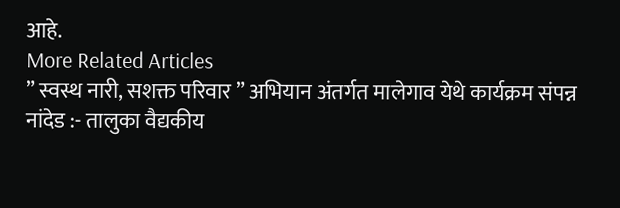आहे.
More Related Articles
” स्वस्थ नारी, सशक्त परिवार ” अभियान अंतर्गत मालेगाव येथे कार्यक्रम संपन्न
नांदेड :- तालुका वैद्यकीय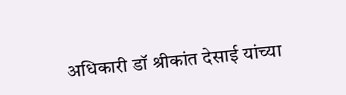अधिकारी डॉ श्रीकांत देसाई यांच्या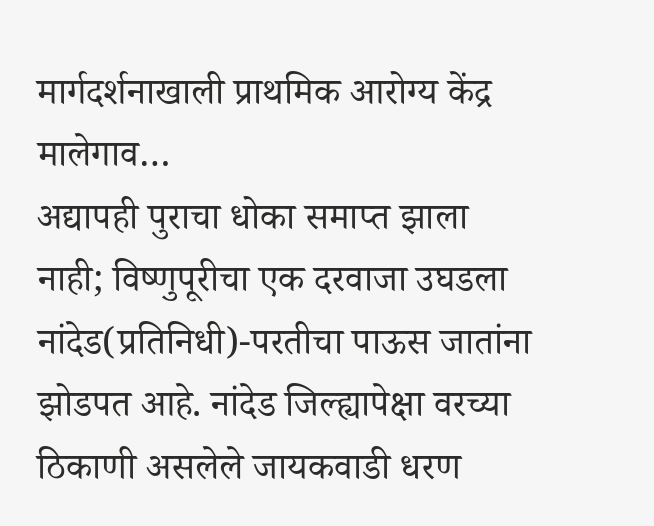मार्गदर्शनाखाली प्राथमिक आरोग्य केंद्र मालेगाव…
अद्यापही पुराचा धोका समाप्त झाला नाही; विष्णुपूरीचा एक दरवाजा उघडला
नांदेड(प्रतिनिधी)-परतीचा पाऊस जातांना झोडपत आहे. नांदेड जिल्ह्यापेक्षा वरच्या ठिकाणी असलेले जायकवाडी धरण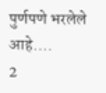पुर्णपणे भरलेले आहे.…
2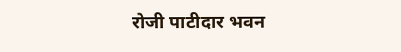रोजी पाटीदार भवन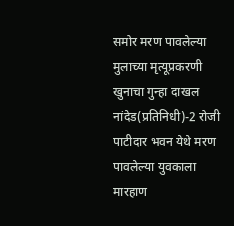समोर मरण पावलेल्या मुलाच्या मृत्यूप्रकरणी खुनाचा गुन्हा दाखल
नांदेड(प्रतिनिधी)-2 रोजी पाटीदार भवन येथे मरण पावलेल्या युवकाला मारहाण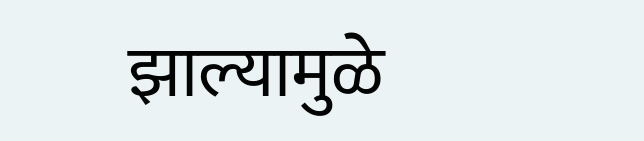झाल्यामुळे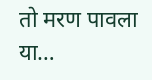तो मरण पावला या…